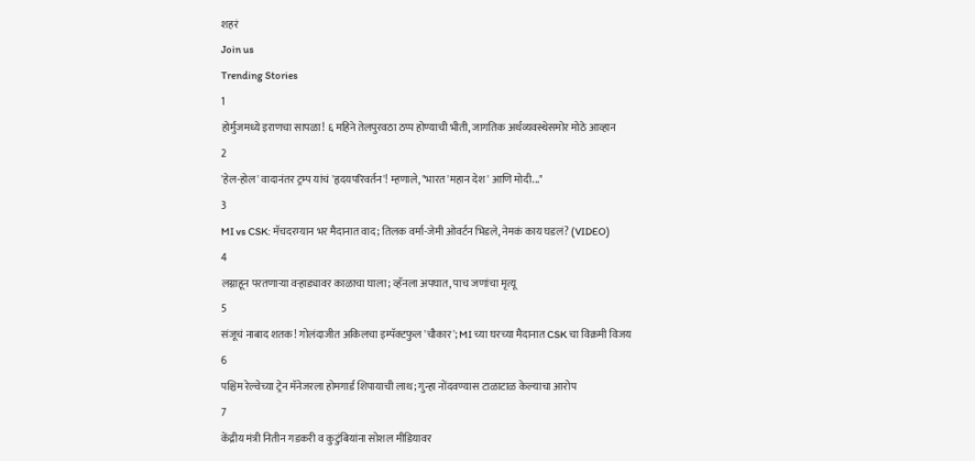शहरं
Join us
Trending Stories
1
होर्मुजमध्ये इराणचा सापळा! ६ महिने तेलपुरवठा ठप्प होण्याची भीती, जागतिक अर्थव्यवस्थेसमोर मोठे आव्हान
2
'हेल-होल' वादानंतर ट्रम्प यांचं 'हृदयपरिवर्तन'! म्हणाले, "भारत 'महान देश' आणि मोदी..."
3
MI vs CSK: मॅचदरम्यान भर मैदानात वाद; तिलक वर्मा-जेमी ओवर्टन भिडले, नेमकं काय घडलं? (VIDEO)
4
लग्नाहून परतणाऱ्या वऱ्हाड्यावर काळाचा घाला; व्हॅनला अपघात, पाच जणांचा मृत्यू
5
संजूचं नाबाद शतक! गोलंदाजीत अकिलचा इम्पॅक्टफुल 'चौकार'; MI च्या घरच्या मैदानात CSK चा विक्रमी विजय
6
पश्चिम रेल्वेच्या ट्रेन मॅनेजरला होमगार्ड शिपायाची लाथ; गुन्हा नोंदवण्यास टाळाटाळ केल्याचा आरोप
7
केंद्रीय मंत्री नितीन गडकरी व कुटुंबियांना सोशल मीडियावर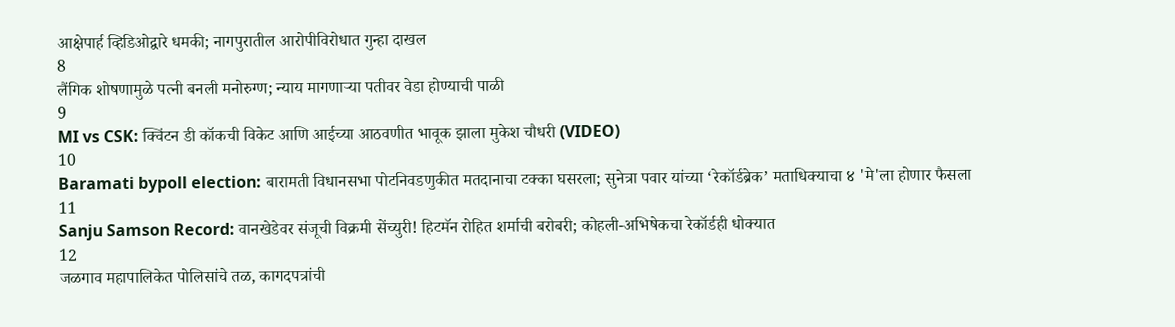आक्षेपार्ह व्हिडिओद्वारे धमकी; नागपुरातील आरोपीविरोधात गुन्हा दाखल
8
लैंगिक शोषणामुळे पत्नी बनली मनोरुग्ण; न्याय मागणाऱ्या पतीवर वेडा होण्याची पाळी
9
MI vs CSK: क्विंटन डी कॉकची विकेट आणि आईच्या आठवणीत भावूक झाला मुकेश चौधरी (VIDEO)
10
Baramati bypoll election: बारामती विधानसभा पोटनिवडणुकीत मतदानाचा टक्का घसरला; सुनेत्रा पवार यांच्या ‘रेकॉर्डब्रेक’ मताधिक्याचा ४ 'मे'ला होणार फैसला
11
Sanju Samson Record: वानखेडेवर संजूची विक्रमी सेंच्युरी! हिटमॅन रोहित शर्माची बरोबरी; कोहली-अभिषेकचा रेकॉर्डही धोक्यात
12
जळगाव महापालिकेत पोलिसांचे तळ, कागदपत्रांची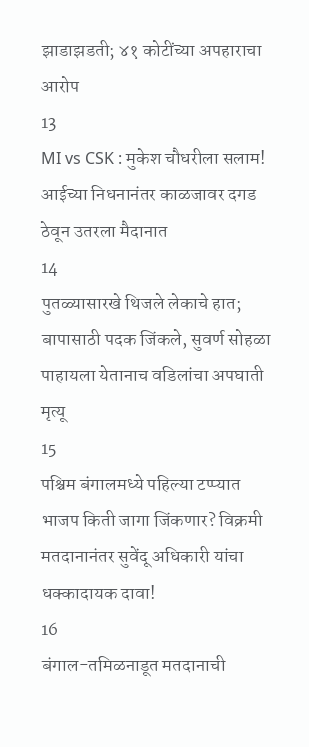झाडाझडती; ४१ कोटींच्या अपहाराचा आरोप
13
MI vs CSK : मुकेश चौधरीला सलाम! आईच्या निधनानंतर काळजावर दगड ठेवून उतरला मैदानात
14
पुतळ्यासारखे थिजले लेकाचे हात; बापासाठी पदक जिंकले, सुवर्ण सोहळा पाहायला येतानाच वडिलांचा अपघाती मृत्यू
15
पश्चिम बंगालमध्ये पहिल्या टप्प्यात भाजप किती जागा जिंकणार? विक्रमी मतदानानंतर सुवेंदू अधिकारी यांचा धक्कादायक दावा!
16
बंगाल-तमिळनाडूत मतदानाची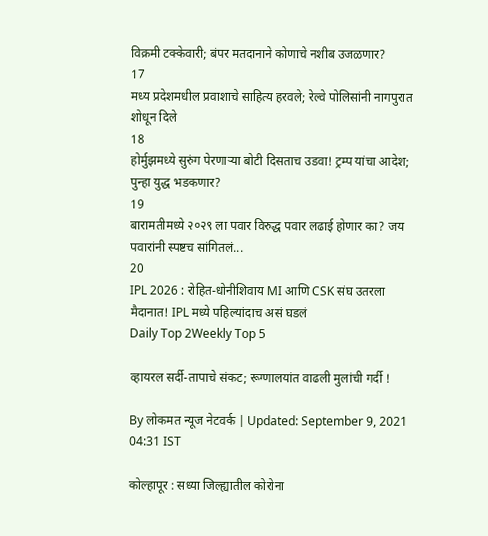विक्रमी टक्केवारी; बंपर मतदानाने कोणाचे नशीब उजळणार?
17
मध्य प्रदेशमधील प्रवाशाचे साहित्य हरवले; रेल्वे पोलिसांनी नागपुरात शोधून दिले
18
होर्मुझमध्ये सुरुंग पेरणाऱ्या बोटी दिसताच उडवा! ट्रम्प यांचा आदेश; पुन्हा युद्ध भडकणार?
19
बारामतीमध्ये २०२९ ला पवार विरुद्ध पवार लढाई होणार का? जय पवारांनी स्पष्टच सांगितलं...
20
IPL 2026 : रोहित-धोनीशिवाय MI आणि CSK संघ उतरला मैदानात! IPL मध्ये पहिल्यांदाच असं घडलं
Daily Top 2Weekly Top 5

व्हायरल सर्दी-तापाचे संकट; रूग्णालयांत वाढली मुलांची गर्दी !

By लोकमत न्यूज नेटवर्क | Updated: September 9, 2021 04:31 IST

कोल्हापूर : सध्या जिल्ह्यातील कोरोना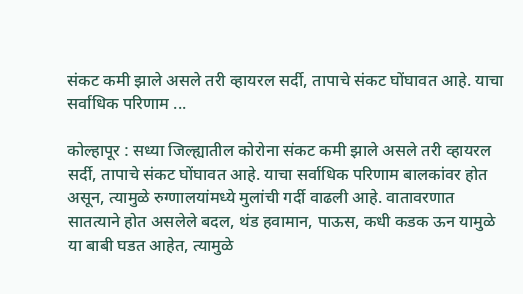संकट कमी झाले असले तरी व्हायरल सर्दी, तापाचे संकट घोंघावत आहे. याचा सर्वाधिक परिणाम ...

कोल्हापूर : सध्या जिल्ह्यातील कोरोना संकट कमी झाले असले तरी व्हायरल सर्दी, तापाचे संकट घोंघावत आहे. याचा सर्वाधिक परिणाम बालकांवर होत असून, त्यामुळे रुग्णालयांमध्ये मुलांची गर्दी वाढली आहे. वातावरणात सातत्याने होत असलेले बदल, थंड हवामान, पाऊस, कधी कडक ऊन यामुळे या बाबी घडत आहेत, त्यामुळे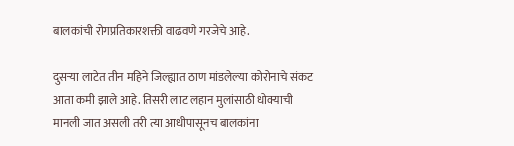बालकांची रोगप्रतिकारशक्ती वाढवणे गरजेचे आहे.

दुसऱ्या लाटेत तीन महिने जिल्ह्यात ठाण मांडलेल्या कोरोनाचे संकट आता कमी झाले आहे. तिसरी लाट लहान मुलांसाठी धोक्याची मानली जात असली तरी त्या आधीपासूनच बालकांना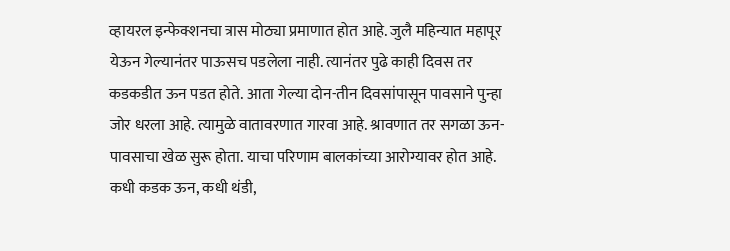व्हायरल इन्फेक्शनचा त्रास मोठ्या प्रमाणात होत आहे. जुलै महिन्यात महापूर येऊन गेल्यानंतर पाऊसच पडलेला नाही. त्यानंतर पुढे काही दिवस तर कडकडीत ऊन पडत होते. आता गेल्या दोन-तीन दिवसांपासून पावसाने पुन्हा जोर धरला आहे. त्यामुळे वातावरणात गारवा आहे. श्रावणात तर सगळा ऊन-पावसाचा खेळ सुरू होता. याचा परिणाम बालकांच्या आरोग्यावर होत आहे. कधी कडक ऊन, कधी थंडी,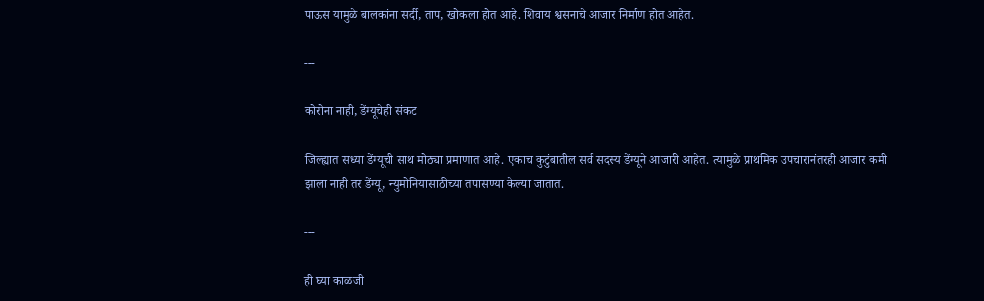पाऊस यामुळे बालकांना सर्दी, ताप, खोकला होत आहे. शिवाय श्वसनाचे आजार निर्माण होत आहेत.

---

कोरोना नाही, डेंग्यूचेही संकट

जिल्ह्यात सध्या डेंग्यूची साथ मोठ्या प्रमाणात आहे. एकाच कुटुंबातील सर्व सदस्य डेंग्यूने आजारी आहेत. त्यामुळे प्राथमिक उपचारानंतरही आजार कमी झाला नाही तर डेंग्यू, न्युमोनियासाठीच्या तपासण्या केल्या जातात.

---

ही घ्या काळजी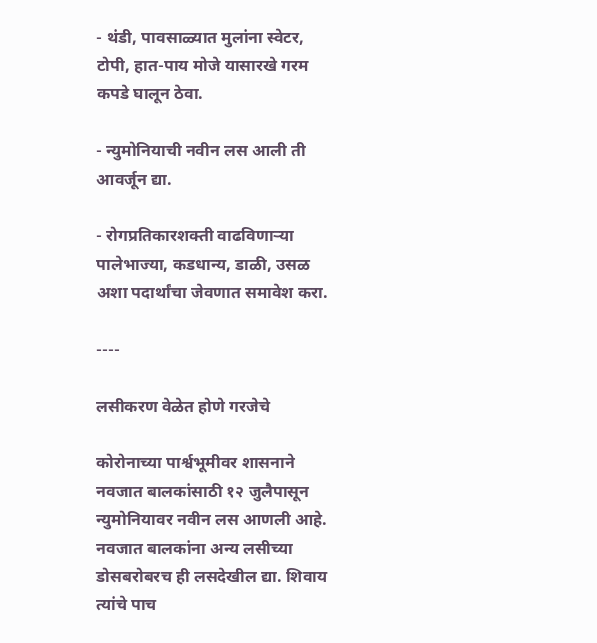- थंडी, पावसाळ्यात मुलांना स्वेटर, टोपी, हात-पाय मोजे यासारखे गरम कपडे घालून ठेवा.

- न्युमोनियाची नवीन लस आली ती आवर्जून द्या.

- रोगप्रतिकारशक्ती वाढविणाऱ्या पालेभाज्या, कडधान्य, डाळी, उसळ अशा पदार्थांचा जेवणात समावेश करा.

----

लसीकरण वेळेत होणे गरजेचे

कोरोनाच्या पार्श्वभूमीवर शासनाने नवजात बालकांसाठी १२ जुलैपासून न्युमोनियावर नवीन लस आणली आहे. नवजात बालकांना अन्य लसीच्या डोसबरोबरच ही लसदेखील द्या. शिवाय त्यांचे पाच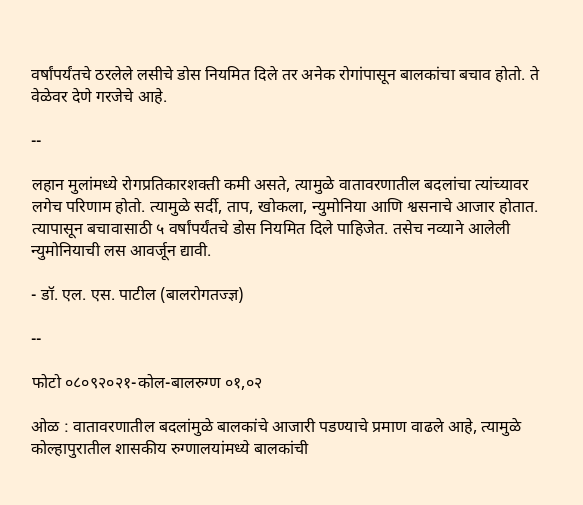वर्षांपर्यंतचे ठरलेले लसीचे डोस नियमित दिले तर अनेक रोगांपासून बालकांचा बचाव होतो. ते वेळेवर देणे गरजेचे आहे.

--

लहान मुलांमध्ये रोगप्रतिकारशक्ती कमी असते, त्यामुळे वातावरणातील बदलांचा त्यांच्यावर लगेच परिणाम होतो. त्यामुळे सर्दी, ताप, खोकला, न्युमोनिया आणि श्वसनाचे आजार होतात. त्यापासून बचावासाठी ५ वर्षांपर्यंतचे डोस नियमित दिले पाहिजेत. तसेच नव्याने आलेली न्युमोनियाची लस आवर्जून द्यावी.

- डॉ. एल. एस. पाटील (बालरोगतज्ज्ञ)

--

फोटो ०८०९२०२१-कोल-बालरुग्ण ०१,०२

ओळ : वातावरणातील बदलांमुळे बालकांचे आजारी पडण्याचे प्रमाण वाढले आहे, त्यामुळे कोल्हापुरातील शासकीय रुग्णालयांमध्ये बालकांची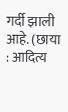गर्दी झाली आहे. (छाया : आदित्य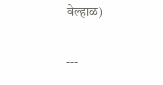वेल्हाळ)

---